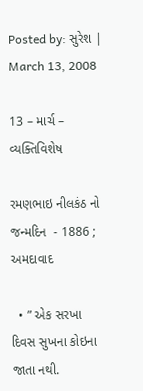Posted by: સુરેશ | March 13, 2008

13 – માર્ચ – વ્યક્તિવિશેષ

રમણભાઇ નીલકંઠ નો જન્મદિન  - 1886 ; અમદાવાદ

  • ” એક સરખા દિવસ સુખના કોઇના જાતા નથી.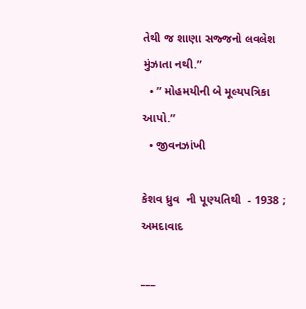તેથી જ શાણા સજ્જનો લવલેશ મુંઝાતા નથી.”
  • ” મોહમયીની બે મૂલ્યપત્રિકા આપો.”
  • જીવનઝાંખી

કેશવ ધ્રુવ  ની પૂણ્યતિથી  - 1938 ; અમદાવાદ

___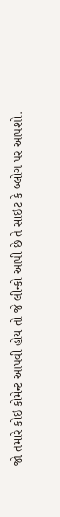જો તમારે કોઇ કોમેન્ટ આપવી હોય તો જે લીન્કો આપી છે તે સાઇટ કે બ્લોગ પર આપશો.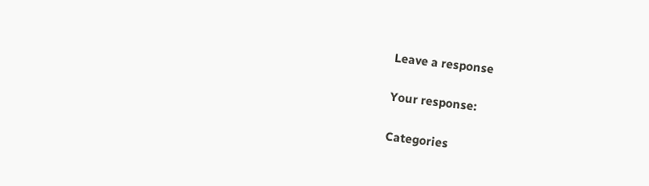Leave a response

Your response:

Categories